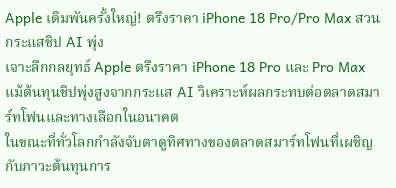Apple เดิมพันครั้งใหญ่! ตรึงราคา iPhone 18 Pro/Pro Max สวนกระแสชิป AI พุ่ง
เจาะลึกกลยุทธ์ Apple ตรึงราคา iPhone 18 Pro และ Pro Max แม้ต้นทุนชิปพุ่งสูงจากกระแส AI วิเคราะห์ผลกระทบต่อตลาดสมาร์ทโฟนและทางเลือกในอนาคต
ในขณะที่ทั่วโลกกำลังจับตาดูทิศทางของตลาดสมาร์ทโฟนที่เผชิญกับภาวะต้นทุนการ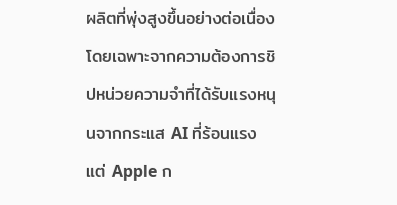ผลิตที่พุ่งสูงขึ้นอย่างต่อเนื่อง โดยเฉพาะจากความต้องการชิปหน่วยความจำที่ได้รับแรงหนุนจากกระแส AI ที่ร้อนแรง แต่ Apple ก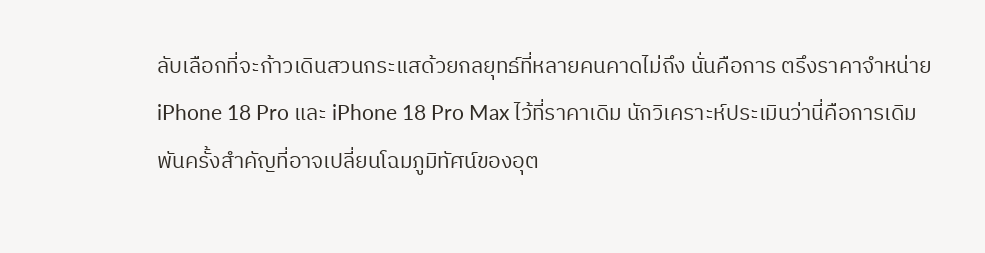ลับเลือกที่จะก้าวเดินสวนกระแสด้วยกลยุทธ์ที่หลายคนคาดไม่ถึง นั่นคือการ ตรึงราคาจำหน่าย iPhone 18 Pro และ iPhone 18 Pro Max ไว้ที่ราคาเดิม นักวิเคราะห์ประเมินว่านี่คือการเดิมพันครั้งสำคัญที่อาจเปลี่ยนโฉมภูมิทัศน์ของอุต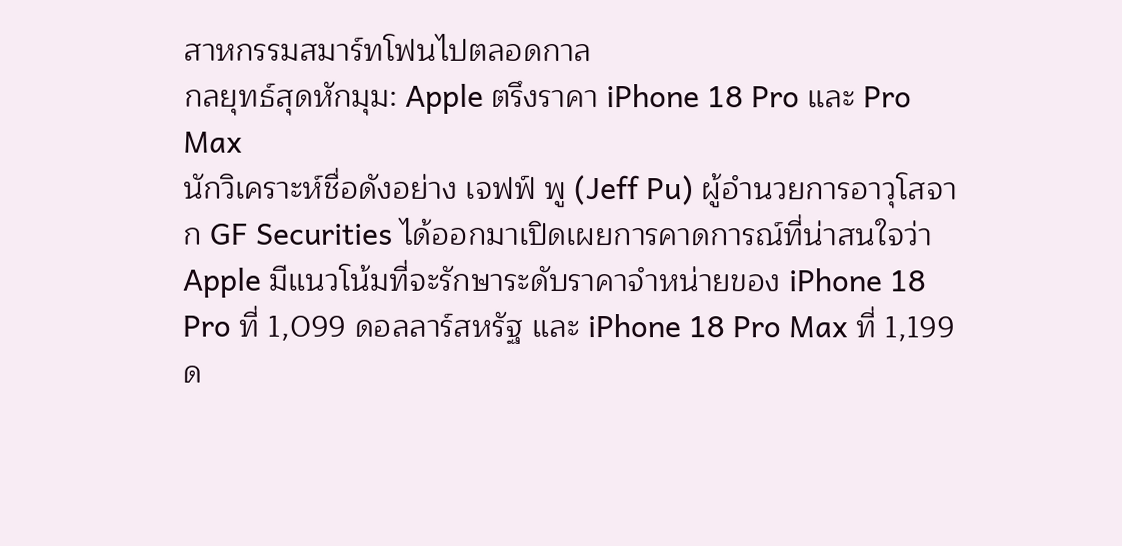สาหกรรมสมาร์ทโฟนไปตลอดกาล
กลยุทธ์สุดหักมุม: Apple ตรึงราคา iPhone 18 Pro และ Pro Max
นักวิเคราะห์ชื่อดังอย่าง เจฟฟ์ พู (Jeff Pu) ผู้อำนวยการอาวุโสจาก GF Securities ได้ออกมาเปิดเผยการคาดการณ์ที่น่าสนใจว่า Apple มีแนวโน้มที่จะรักษาระดับราคาจำหน่ายของ iPhone 18 Pro ที่ 1,099 ดอลลาร์สหรัฐ และ iPhone 18 Pro Max ที่ 1,199 ด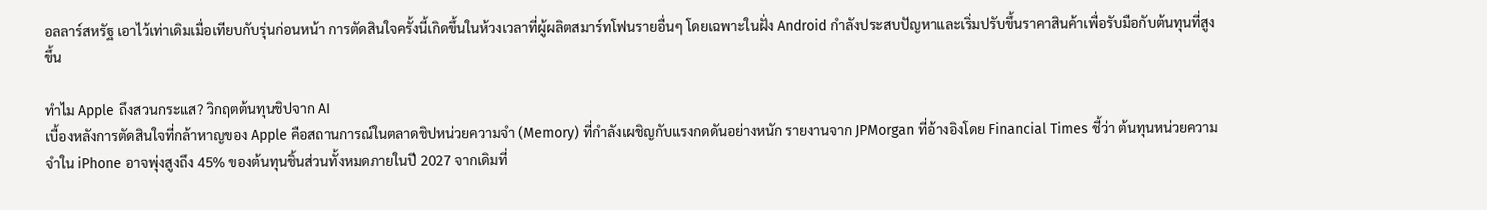อลลาร์สหรัฐ เอาไว้เท่าเดิมเมื่อเทียบกับรุ่นก่อนหน้า การตัดสินใจครั้งนี้เกิดขึ้นในห้วงเวลาที่ผู้ผลิตสมาร์ทโฟนรายอื่นๆ โดยเฉพาะในฝั่ง Android กำลังประสบปัญหาและเริ่มปรับขึ้นราคาสินค้าเพื่อรับมือกับต้นทุนที่สูงขึ้น

ทำไม Apple ถึงสวนกระแส? วิกฤตต้นทุนชิปจาก AI
เบื้องหลังการตัดสินใจที่กล้าหาญของ Apple คือสถานการณ์ในตลาดชิปหน่วยความจำ (Memory) ที่กำลังเผชิญกับแรงกดดันอย่างหนัก รายงานจาก JPMorgan ที่อ้างอิงโดย Financial Times ชี้ว่า ต้นทุนหน่วยความจำใน iPhone อาจพุ่งสูงถึง 45% ของต้นทุนชิ้นส่วนทั้งหมดภายในปี 2027 จากเดิมที่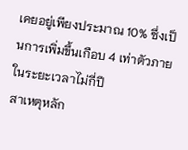เคยอยู่เพียงประมาณ 10% ซึ่งเป็นการเพิ่มขึ้นเกือบ 4 เท่าตัวภายในระยะเวลาไม่กี่ปี
สาเหตุหลัก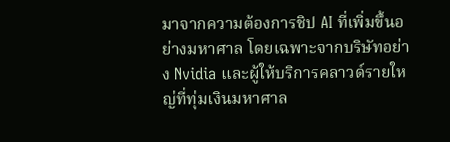มาจากความต้องการชิป AI ที่เพิ่มขึ้นอย่างมหาศาล โดยเฉพาะจากบริษัทอย่าง Nvidia และผู้ให้บริการคลาวด์รายใหญ่ที่ทุ่มเงินมหาศาล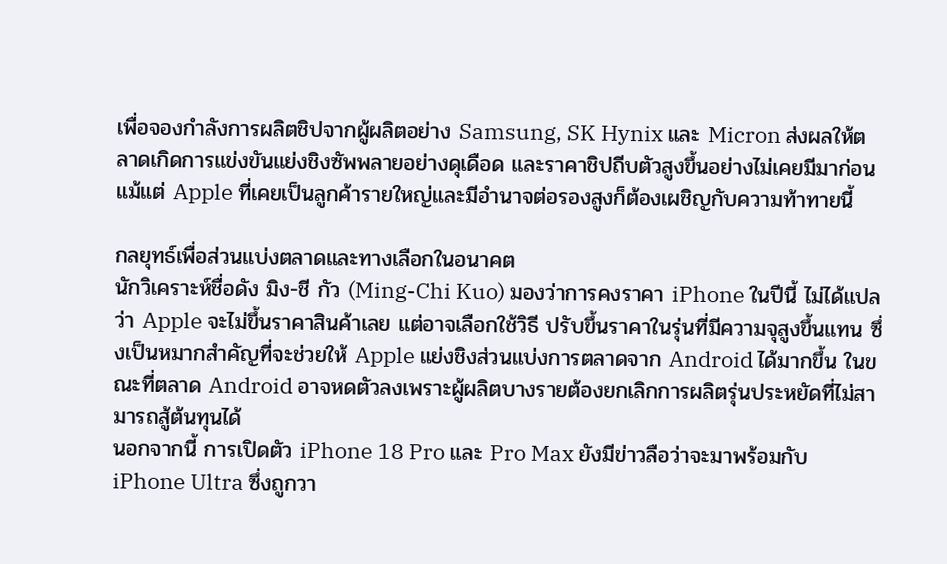เพื่อจองกำลังการผลิตชิปจากผู้ผลิตอย่าง Samsung, SK Hynix และ Micron ส่งผลให้ตลาดเกิดการแข่งขันแย่งชิงซัพพลายอย่างดุเดือด และราคาชิปถีบตัวสูงขึ้นอย่างไม่เคยมีมาก่อน แม้แต่ Apple ที่เคยเป็นลูกค้ารายใหญ่และมีอำนาจต่อรองสูงก็ต้องเผชิญกับความท้าทายนี้

กลยุทธ์เพื่อส่วนแบ่งตลาดและทางเลือกในอนาคต
นักวิเคราะห์ชื่อดัง มิง-ชี กัว (Ming-Chi Kuo) มองว่าการคงราคา iPhone ในปีนี้ ไม่ได้แปลว่า Apple จะไม่ขึ้นราคาสินค้าเลย แต่อาจเลือกใช้วิธี ปรับขึ้นราคาในรุ่นที่มีความจุสูงขึ้นแทน ซึ่งเป็นหมากสำคัญที่จะช่วยให้ Apple แย่งชิงส่วนแบ่งการตลาดจาก Android ได้มากขึ้น ในขณะที่ตลาด Android อาจหดตัวลงเพราะผู้ผลิตบางรายต้องยกเลิกการผลิตรุ่นประหยัดที่ไม่สามารถสู้ต้นทุนได้
นอกจากนี้ การเปิดตัว iPhone 18 Pro และ Pro Max ยังมีข่าวลือว่าจะมาพร้อมกับ iPhone Ultra ซึ่งถูกวา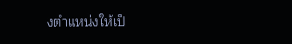งตำแหน่งให้เป็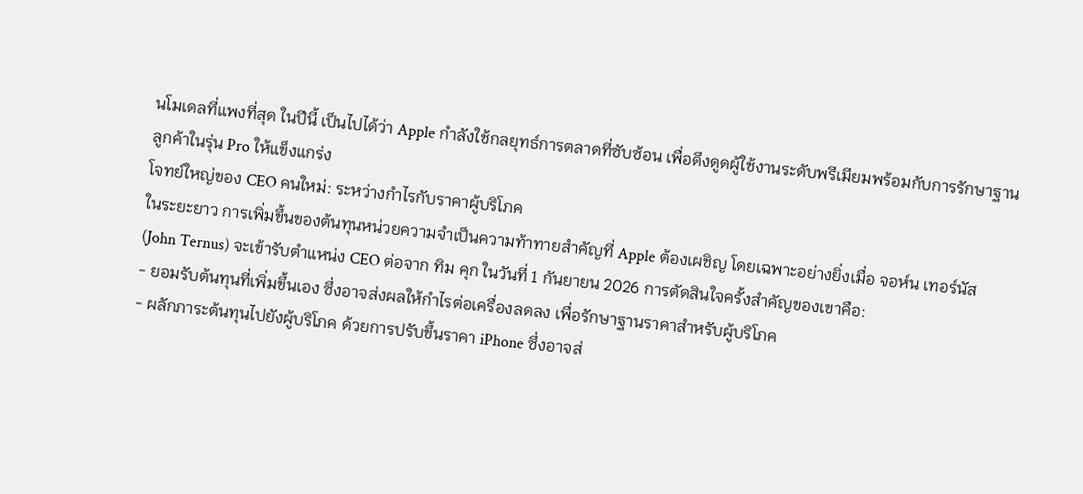นโมเดลที่แพงที่สุด ในปีนี้ เป็นไปได้ว่า Apple กำลังใช้กลยุทธ์การตลาดที่ซับซ้อน เพื่อดึงดูดผู้ใช้งานระดับพรีเมียมพร้อมกับการรักษาฐานลูกค้าในรุ่น Pro ให้แข็งแกร่ง
โจทย์ใหญ่ของ CEO คนใหม่: ระหว่างกำไรกับราคาผู้บริโภค
ในระยะยาว การเพิ่มขึ้นของต้นทุนหน่วยความจำเป็นความท้าทายสำคัญที่ Apple ต้องเผชิญ โดยเฉพาะอย่างยิ่งเมื่อ จอห์น เทอร์นัส (John Ternus) จะเข้ารับตำแหน่ง CEO ต่อจาก ทิม คุก ในวันที่ 1 กันยายน 2026 การตัดสินใจครั้งสำคัญของเขาคือ:
- ยอมรับต้นทุนที่เพิ่มขึ้นเอง ซึ่งอาจส่งผลให้กำไรต่อเครื่องลดลง เพื่อรักษาฐานราคาสำหรับผู้บริโภค
- ผลักภาระต้นทุนไปยังผู้บริโภค ด้วยการปรับขึ้นราคา iPhone ซึ่งอาจส่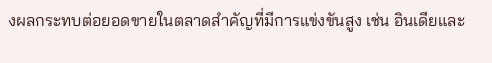งผลกระทบต่อยอดขายในตลาดสำคัญที่มีการแข่งขันสูง เช่น อินเดียและ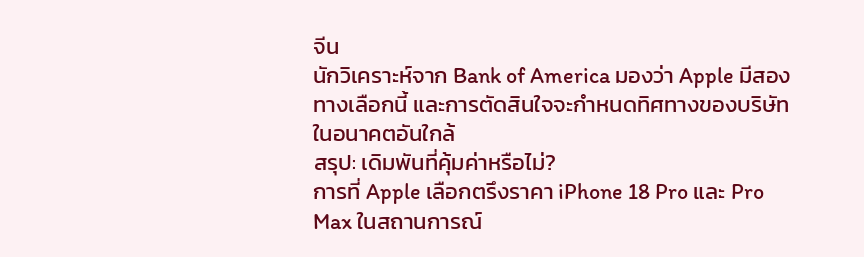จีน
นักวิเคราะห์จาก Bank of America มองว่า Apple มีสองทางเลือกนี้ และการตัดสินใจจะกำหนดทิศทางของบริษัทในอนาคตอันใกล้
สรุป: เดิมพันที่คุ้มค่าหรือไม่?
การที่ Apple เลือกตรึงราคา iPhone 18 Pro และ Pro Max ในสถานการณ์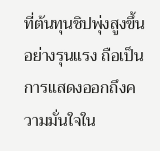ที่ต้นทุนชิปพุ่งสูงขึ้นอย่างรุนแรง ถือเป็นการแสดงออกถึงความมั่นใจใน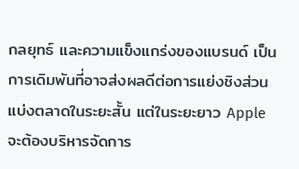กลยุทธ์ และความแข็งแกร่งของแบรนด์ เป็นการเดิมพันที่อาจส่งผลดีต่อการแย่งชิงส่วนแบ่งตลาดในระยะสั้น แต่ในระยะยาว Apple จะต้องบริหารจัดการ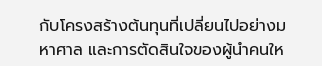กับโครงสร้างต้นทุนที่เปลี่ยนไปอย่างมหาศาล และการตัดสินใจของผู้นำคนให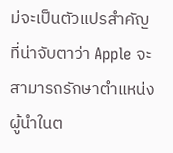ม่จะเป็นตัวแปรสำคัญที่น่าจับตาว่า Apple จะสามารถรักษาตำแหน่งผู้นำในต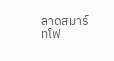ลาดสมาร์ทโฟ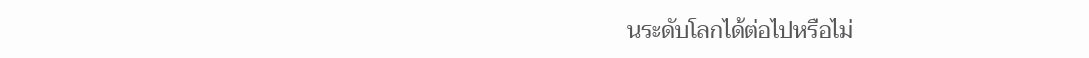นระดับโลกได้ต่อไปหรือไม่